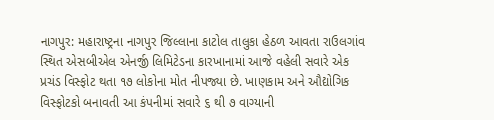નાગપુર: મહારાષ્ટ્રના નાગપુર જિલ્લાના કાટોલ તાલુકા હેઠળ આવતા રાઉલગાંવ સ્થિત એસબીએલ એનર્જી લિમિટેડના કારખાનામાં આજે વહેલી સવારે એક પ્રચંડ વિસ્ફોટ થતા ૧૭ લોકોના મોત નીપજ્યા છે. ખાણકામ અને ઔદ્યોગિક વિસ્ફોટકો બનાવતી આ કંપનીમાં સવારે ૬ થી ૭ વાગ્યાની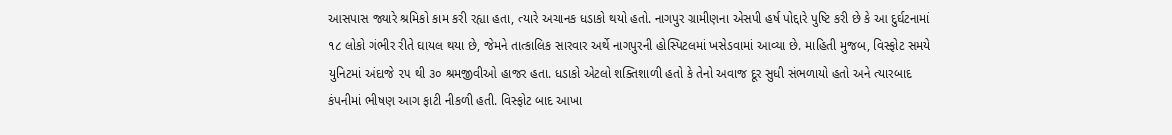આસપાસ જ્યારે શ્રમિકો કામ કરી રહ્યા હતા, ત્યારે અચાનક ધડાકો થયો હતો. નાગપુર ગ્રામીણના એસપી હર્ષ પોદ્દારે પુષ્ટિ કરી છે કે આ દુર્ઘટનામાં ૧૮ લોકો ગંભીર રીતે ઘાયલ થયા છે, જેમને તાત્કાલિક સારવાર અર્થે નાગપુરની હોસ્પિટલમાં ખસેડવામાં આવ્યા છે. માહિતી મુજબ, વિસ્ફોટ સમયે યુનિટમાં અંદાજે ૨૫ થી ૩૦ શ્રમજીવીઓ હાજર હતા. ધડાકો એટલો શક્તિશાળી હતો કે તેનો અવાજ દૂર સુધી સંભળાયો હતો અને ત્યારબાદ કંપનીમાં ભીષણ આગ ફાટી નીકળી હતી. વિસ્ફોટ બાદ આખા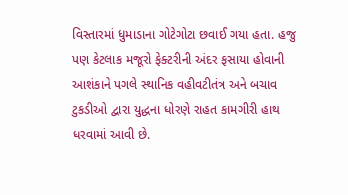વિસ્તારમાં ધુમાડાના ગોટેગોટા છવાઈ ગયા હતા. હજુ પણ કેટલાક મજૂરો ફેક્ટરીની અંદર ફસાયા હોવાની આશંકાને પગલે સ્થાનિક વહીવટીતંત્ર અને બચાવ ટુકડીઓ દ્વારા યુદ્ધના ધોરણે રાહત કામગીરી હાથ ધરવામાં આવી છે.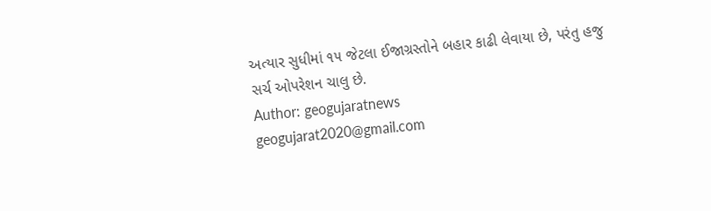અત્યાર સુધીમાં ૧૫ જેટલા ઈજાગ્રસ્તોને બહાર કાઢી લેવાયા છે, પરંતુ હજુ સર્ચ ઓપરેશન ચાલુ છે.
Author: geogujaratnews
geogujarat2020@gmail.com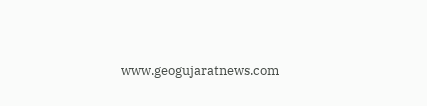www.geogujaratnews.com